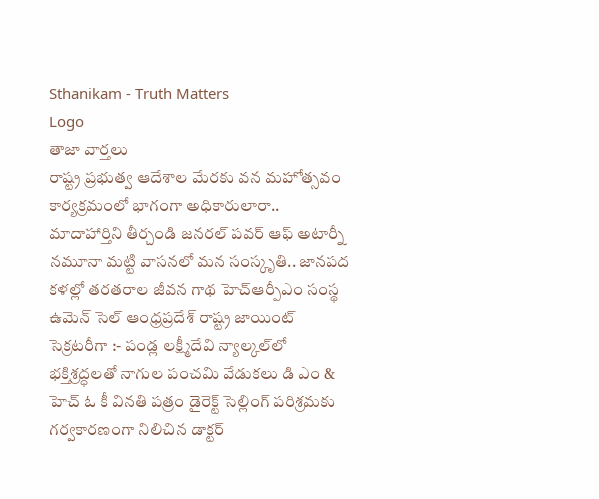Sthanikam - Truth Matters
Logo
తాజా వార్తలు
రాష్ట్ర ప్రభుత్వ ఆదేశాల మేరకు వన మహోత్సవం కార్యక్రమంలో భాగంగా అధికారులారా.. మాదాహార్తిని తీర్చండి జనరల్ పవర్ ఆఫ్ అటార్నీ నమూనా మట్టి వాసనలో మన సంస్కృతి.. జానపద కళల్లో తరతరాల జీవన గాథ హెచ్ఆర్పీఎం సంస్థ ఉమెన్ సెల్ ఆంధ్రప్రదేశ్ రాష్ట్ర జాయింట్ సెక్రటరీగా :- పండ్ల లక్ష్మీదేవి న్యాల్కల్‌లో భక్తిశ్రద్ధలతో నాగుల పంచమి వేడుకలు డి ఎం & హెచ్ ఓ కీ వినతి పత్రం డైరెక్ట్ సెల్లింగ్ పరిశ్రమకు గర్వకారణంగా నిలిచిన డాక్టర్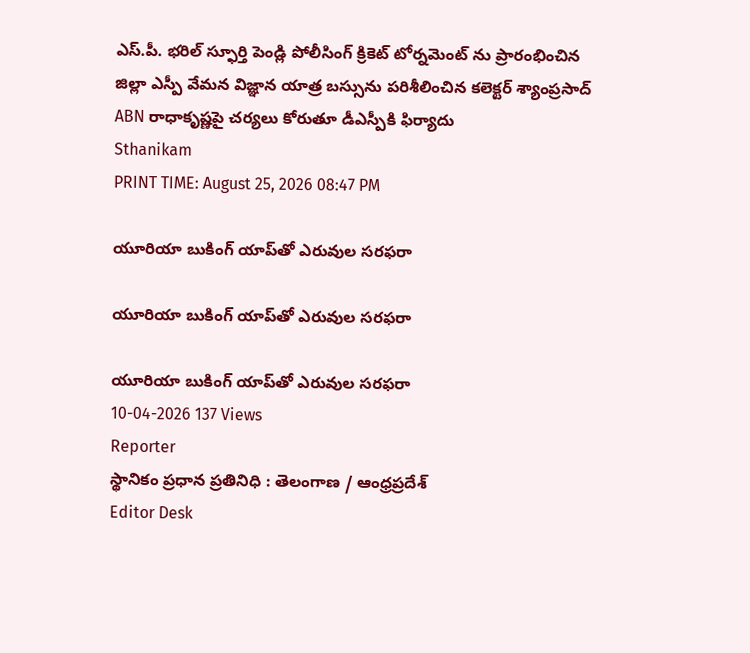ఎస్.పీ. భరిల్ స్ఫూర్తి పెండ్లి పోలీసింగ్ క్రికెట్ టోర్నమెంట్ ను ప్రారంభించిన జిల్లా ఎస్పీ వేమన విజ్ఞాన యాత్ర బస్సును పరిశీలించిన కలెక్టర్ శ్యాంప్రసాద్ ABN రాధాకృష్ణపై చర్యలు కోరుతూ డీఎస్పీకి ఫిర్యాదు
Sthanikam
PRINT TIME: August 25, 2026 08:47 PM

యూరియా బుకింగ్ యాప్‌తో ఎరువుల సరఫరా

యూరియా బుకింగ్ యాప్‌తో ఎరువుల సరఫరా

యూరియా బుకింగ్ యాప్‌తో ఎరువుల సరఫరా
10-04-2026 137 Views
Reporter
స్థానికం ప్రధాన ప్రతినిధి : తెలంగాణ / ఆంధ్రప్రదేశ్
Editor Desk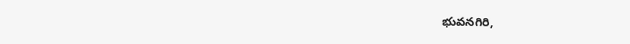భువనగిరి,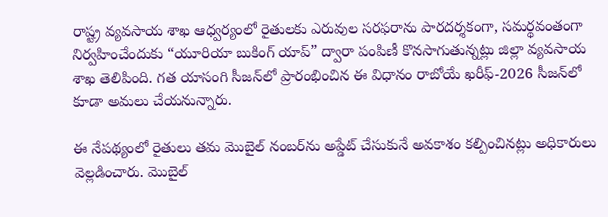రాష్ట్ర వ్యవసాయ శాఖ ఆధ్వర్యంలో రైతులకు ఎరువుల సరఫరాను పారదర్శకంగా, సమర్థవంతంగా నిర్వహించేందుకు “యూరియా బుకింగ్ యాప్” ద్వారా పంపిణీ కొనసాగుతున్నట్లు జిల్లా వ్యవసాయ శాఖ తెలిపింది. గత యాసంగి సీజన్‌లో ప్రారంభించిన ఈ విధానం రాబోయే ఖరీఫ్-2026 సీజన్‌లో కూడా అమలు చేయనున్నారు.

ఈ నేపథ్యంలో రైతులు తమ మొబైల్ నంబర్‌ను అప్డేట్ చేసుకునే అవకాశం కల్పించినట్లు అధికారులు వెల్లడించారు. మొబైల్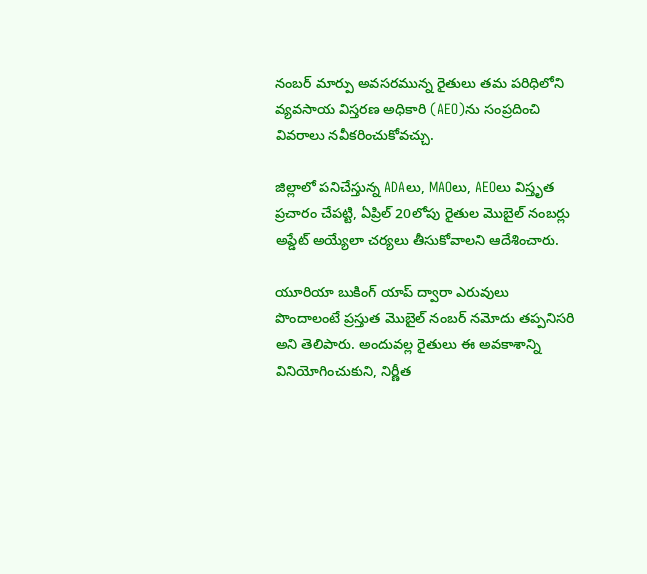నంబర్ మార్పు అవసరమున్న రైతులు తమ పరిధిలోని వ్యవసాయ విస్తరణ అధికారి (AEO)ను సంప్రదించి వివరాలు నవీకరించుకోవచ్చు.

జిల్లాలో పనిచేస్తున్న ADAలు, MAOలు, AEOలు విస్తృత ప్రచారం చేపట్టి, ఏప్రిల్ 20లోపు రైతుల మొబైల్ నంబర్లు అప్డేట్ అయ్యేలా చర్యలు తీసుకోవాలని ఆదేశించారు.

యూరియా బుకింగ్ యాప్ ద్వారా ఎరువులు పొందాలంటే ప్రస్తుత మొబైల్ నంబర్ నమోదు తప్పనిసరి అని తెలిపారు. అందువల్ల రైతులు ఈ అవకాశాన్ని వినియోగించుకుని, నిర్ణీత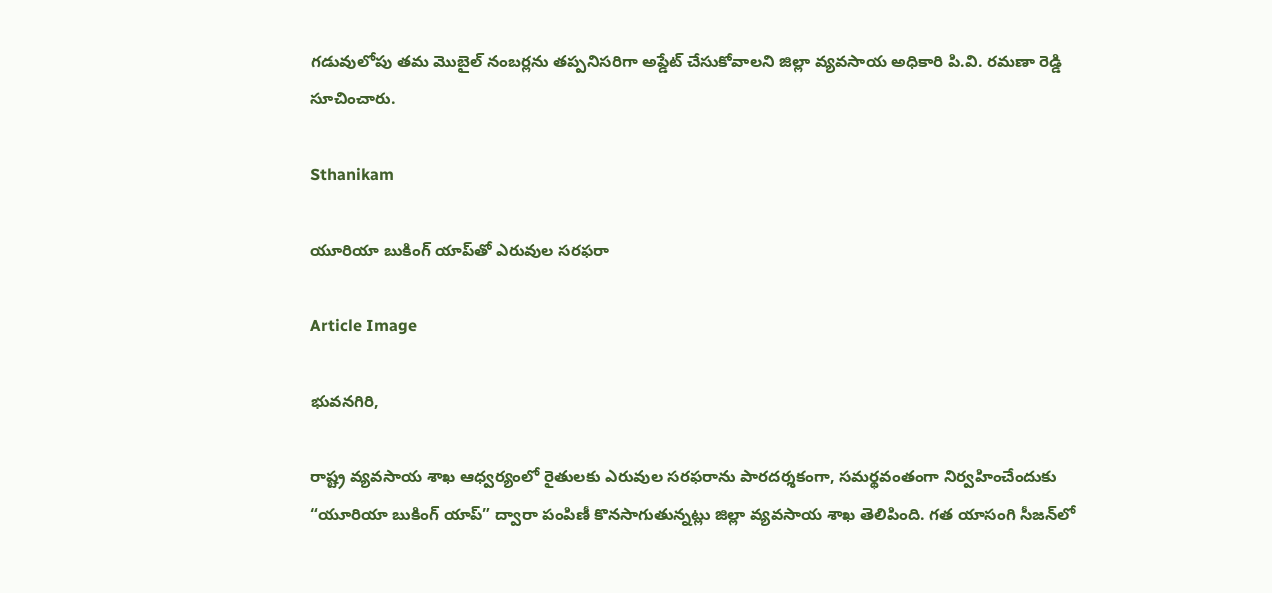గడువులోపు తమ మొబైల్ నంబర్లను తప్పనిసరిగా అప్డేట్ చేసుకోవాలని జిల్లా వ్యవసాయ అధికారి పి.వి. రమణా రెడ్డి సూచించారు.

Sthanikam

యూరియా బుకింగ్ యాప్‌తో ఎరువుల సరఫరా

Article Image

భువనగిరి,

రాష్ట్ర వ్యవసాయ శాఖ ఆధ్వర్యంలో రైతులకు ఎరువుల సరఫరాను పారదర్శకంగా, సమర్థవంతంగా నిర్వహించేందుకు “యూరియా బుకింగ్ యాప్” ద్వారా పంపిణీ కొనసాగుతున్నట్లు జిల్లా వ్యవసాయ శాఖ తెలిపింది. గత యాసంగి సీజన్‌లో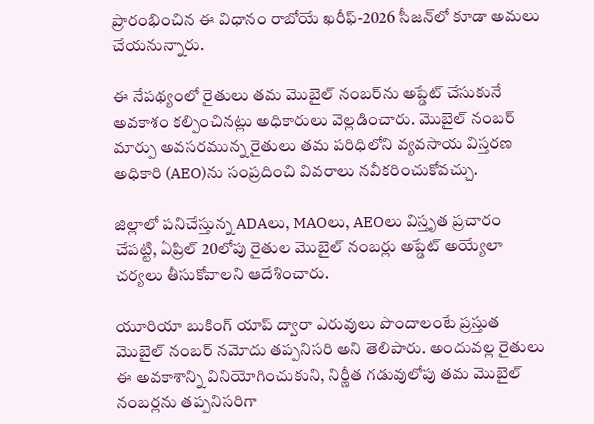ప్రారంభించిన ఈ విధానం రాబోయే ఖరీఫ్-2026 సీజన్‌లో కూడా అమలు చేయనున్నారు.

ఈ నేపథ్యంలో రైతులు తమ మొబైల్ నంబర్‌ను అప్డేట్ చేసుకునే అవకాశం కల్పించినట్లు అధికారులు వెల్లడించారు. మొబైల్ నంబర్ మార్పు అవసరమున్న రైతులు తమ పరిధిలోని వ్యవసాయ విస్తరణ అధికారి (AEO)ను సంప్రదించి వివరాలు నవీకరించుకోవచ్చు.

జిల్లాలో పనిచేస్తున్న ADAలు, MAOలు, AEOలు విస్తృత ప్రచారం చేపట్టి, ఏప్రిల్ 20లోపు రైతుల మొబైల్ నంబర్లు అప్డేట్ అయ్యేలా చర్యలు తీసుకోవాలని ఆదేశించారు.

యూరియా బుకింగ్ యాప్ ద్వారా ఎరువులు పొందాలంటే ప్రస్తుత మొబైల్ నంబర్ నమోదు తప్పనిసరి అని తెలిపారు. అందువల్ల రైతులు ఈ అవకాశాన్ని వినియోగించుకుని, నిర్ణీత గడువులోపు తమ మొబైల్ నంబర్లను తప్పనిసరిగా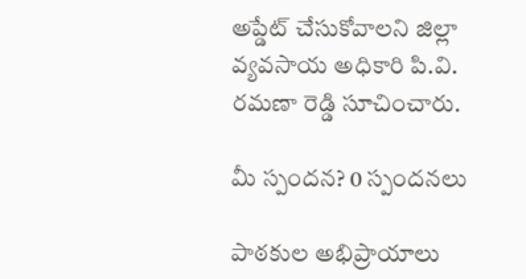అప్డేట్ చేసుకోవాలని జిల్లా వ్యవసాయ అధికారి పి.వి. రమణా రెడ్డి సూచించారు.

మీ స్పందన? 0 స్పందనలు

పాఠకుల అభిప్రాయాలు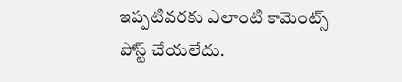ఇప్పటివరకు ఎలాంటి కామెంట్స్ పోస్ట్ చేయలేదు.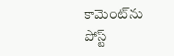కామెంట్‌ను పోస్ట్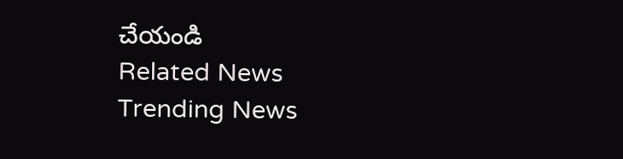చేయండి
Related News
Trending News